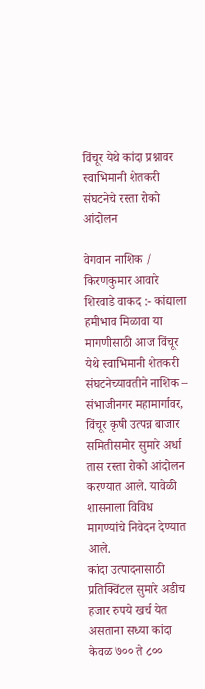विंचूर येथे कांदा प्रश्नावर स्वाभिमानी शेतकरी संघटनेचे रस्ता रोको आंदोलन

वेगवान नाशिक / किरणकुमार आवारे
शिरवाडे वाकद :- कांद्याला हमीभाव मिळावा या मागणीसाठी आज विंचूर येथे स्वाभिमानी शेतकरी संघटनेच्यावतीने नाशिक – संभाजीनगर महामार्गावर, विंचूर कृषी उत्पन्न बाजार समितीसमोर सुमारे अर्धा तास रस्ता रोको आंदोलन करण्यात आले. यावेळी शासनाला विविध मागण्यांचे निवेदन देण्यात आले.
कांदा उत्पादनासाठी प्रतिक्विंटल सुमारे अडीच हजार रुपये खर्च येत असताना सध्या कांदा केवळ ७०० ते ८००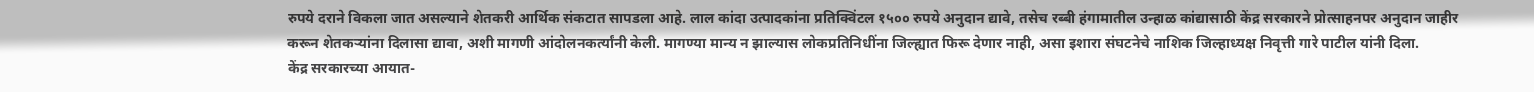रुपये दराने विकला जात असल्याने शेतकरी आर्थिक संकटात सापडला आहे. लाल कांदा उत्पादकांना प्रतिक्विंटल १५०० रुपये अनुदान द्यावे, तसेच रब्बी हंगामातील उन्हाळ कांद्यासाठी केंद्र सरकारने प्रोत्साहनपर अनुदान जाहीर करून शेतकऱ्यांना दिलासा द्यावा, अशी मागणी आंदोलनकर्त्यांनी केली. मागण्या मान्य न झाल्यास लोकप्रतिनिधींना जिल्ह्यात फिरू देणार नाही, असा इशारा संघटनेचे नाशिक जिल्हाध्यक्ष निवृत्ती गारे पाटील यांनी दिला.
केंद्र सरकारच्या आयात-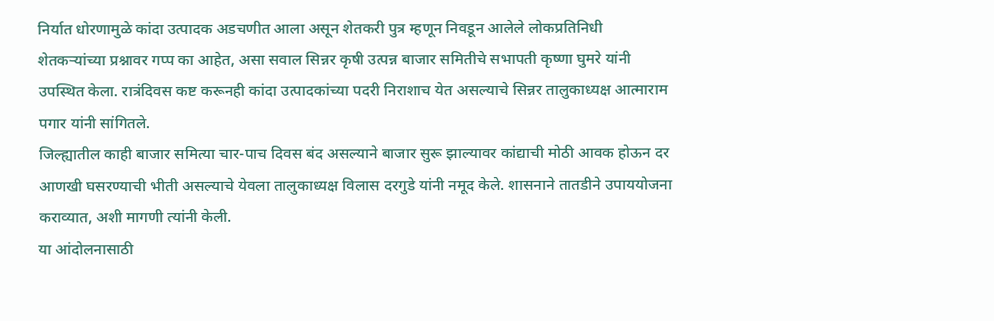निर्यात धोरणामुळे कांदा उत्पादक अडचणीत आला असून शेतकरी पुत्र म्हणून निवडून आलेले लोकप्रतिनिधी शेतकऱ्यांच्या प्रश्नावर गप्प का आहेत, असा सवाल सिन्नर कृषी उत्पन्न बाजार समितीचे सभापती कृष्णा घुमरे यांनी उपस्थित केला. रात्रंदिवस कष्ट करूनही कांदा उत्पादकांच्या पदरी निराशाच येत असल्याचे सिन्नर तालुकाध्यक्ष आत्माराम पगार यांनी सांगितले.
जिल्ह्यातील काही बाजार समित्या चार-पाच दिवस बंद असल्याने बाजार सुरू झाल्यावर कांद्याची मोठी आवक होऊन दर आणखी घसरण्याची भीती असल्याचे येवला तालुकाध्यक्ष विलास दरगुडे यांनी नमूद केले. शासनाने तातडीने उपाययोजना कराव्यात, अशी मागणी त्यांनी केली.
या आंदोलनासाठी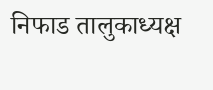निफाड तालुकाध्यक्ष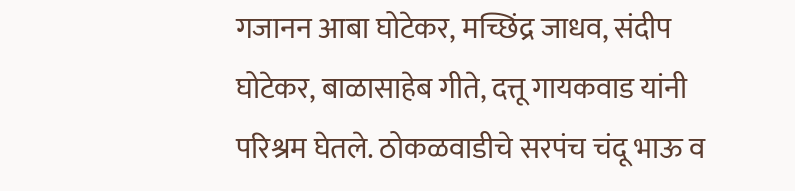गजानन आबा घोटेकर, मच्छिंद्र जाधव, संदीप घोटेकर, बाळासाहेब गीते, दत्तू गायकवाड यांनी परिश्रम घेतले. ठोकळवाडीचे सरपंच चंदू भाऊ व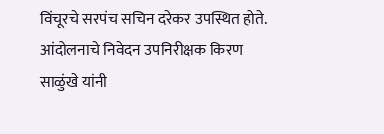विंचूरचे सरपंच सचिन दरेकर उपस्थित होते. आंदोलनाचे निवेदन उपनिरीक्षक किरण साळुंखे यांनी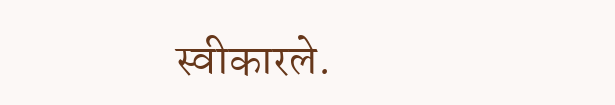स्वीकारले.